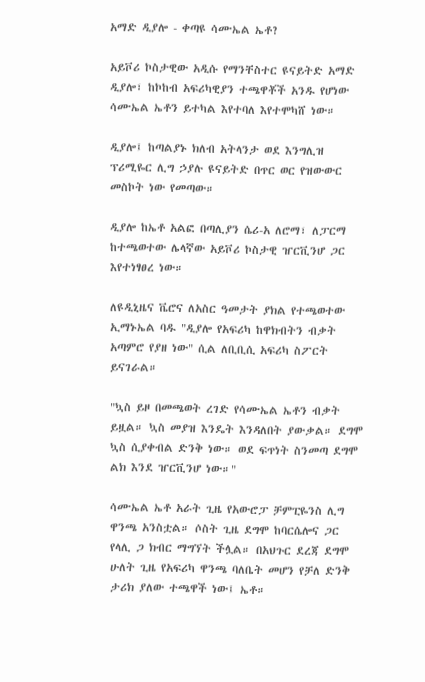አማድ ዲያሎ - ቀጣዩ ሳሙኤል ኤቶ?

አይቮሪ ኮስታዊው አዲሱ የማንቸስተር ዩናይትድ አማድ ዲያሎ፣ ከኮከብ አፍሪካዊያን ተጫዋቾች አንዱ የሆነው ሳሙኤል ኤቶን ይተካል እየተባለ እየተሞካሸ ነው።

ዲያሎ፤ ከጣልያኑ ክለብ አትላንታ ወደ እንግሊዝ ፕሪሚዬር ሊግ ኃያሉ ዩናይትድ በጥር ወር የዝውውር መስኮት ነው የመጣው።

ዲያሎ ከኤቶ አልፎ በጣሊያን ሴሪ-አ ለሮማ፣ ለፓርማ ከተጫወተው ሌላኛው አይቮሪ ኮስታዊ ዠርቪንሆ ጋር እየተነፃፀረ ነው።

ለዩዲኒዜና ቬሮና ለአስር ዓመታት ያክል የተጫወተው ኢማኑኤል ባዱ "ዲያሎ የአፍሪካ ከዋክብትን ብቃት አጣምሮ የያዘ ነው" ሲል ለቢቢሲ አፍሪካ ስፖርት ይናገራል።

"ኳስ ይዞ በመጫወት ረገድ የሳሙኤል ኤቶን ብቃት ይዟል። ኳስ መያዝ እንዴት እንዳለበት ያውቃል። ደግሞ ኳስ ሲያቀብል ድንቅ ነው። ወደ ፍጥነት ስንመጣ ደግሞ ልክ እንደ ዠርቪንሆ ነው።"

ሳሙኤል ኤቶ አራት ጊዜ የአውሮፓ ቻምፒዬንስ ሊግ ዋንጫ አንስቷል። ሶስት ጊዜ ደግሞ ከባርሴሎና ጋር የላሊ ጋ ክብር ማግኘት ችሏል። በአህጉር ደረጃ ደግሞ ሁለት ጊዜ የአፍሪካ ዋንጫ ባለቤት መሆን የቻለ ድንቅ ታሪክ ያለው ተጫዋች ነው፤ ኤቶ።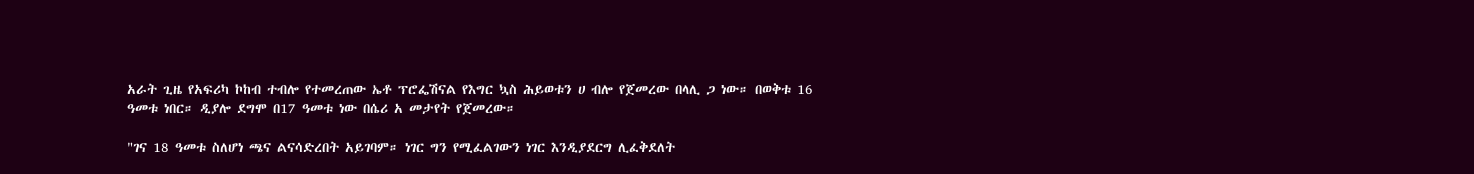አራት ጊዜ የአፍሪካ ኮከብ ተብሎ የተመረጠው ኤቶ ፕሮፌሽናል የእግር ኳስ ሕይወቱን ሀ ብሎ የጀመረው በላሊ ጋ ነው። በወቅቱ 16 ዓመቱ ነበር። ዲያሎ ደግሞ በ17 ዓመቱ ነው በሴሪ አ መታየት የጀመረው።

"ገና 18 ዓመቱ ስለሆነ ጫና ልናሳድረበት አይገባም። ነገር ግን የሚፈልገውን ነገር እንዲያደርግ ሊፈቅደለት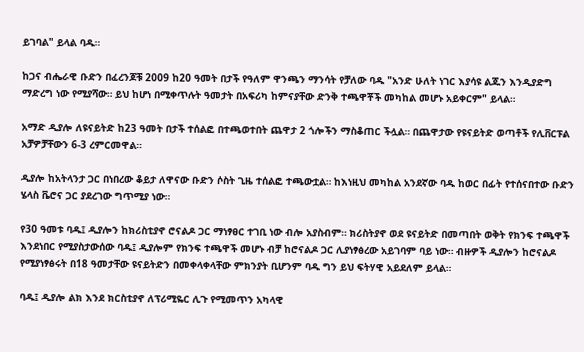ይገባል" ይላል ባዱ።

ከጋና ብሔራዊ ቡድን በፈረንጆቹ 2009 ከ20 ዓመት በታች የዓለም ዋንጫን ማንሳት የቻለው ባዱ "አንድ ሁለት ነገር እያሳዩ ልጁን እንዲያድግ ማድረግ ነው የሚያሻው። ይህ ከሆነ በሚቀጥሉት ዓመታት በአፍሪካ ከምናያቸው ድንቅ ተጫዋቾች መካከል መሆኑ አይቀርም" ይላል።

አማድ ዲያሎ ለዩናይትድ ከ23 ዓመት በታች ተሰልፎ በተጫወተበት ጨዋታ 2 ጎሎችን ማስቆጠር ችሏል። በጨዋታው የዩናይትድ ወጣቶች የሊቨርፑል አቻዎቻቸውን 6-3 ረምርመዋል።

ዲያሎ ከአትላንታ ጋር በነበረው ቆይታ ለዋናው ቡድን ሶስት ጊዜ ተሰልፎ ተጫውቷል። ከእነዚህ መካከል አንደኛው ባዱ ከወር በፊት የተሰናበተው ቡድን ሄላስ ቬሮና ጋር ያደረገው ግጥሚያ ነው።

የ30 ዓመቱ ባዱ፤ ዲያሎን ከክሪስቲያኖ ሮናልዶ ጋር ማነፃፀር ተገቢ ነው ብሎ አያስብም። ክሪስትያኖ ወደ ዩናይትድ በመጣበት ወቅት የክንፍ ተጫዋች እንደነበር የሚያስታውሰው ባዱ፤ ዲያሎም የክንፍ ተጫዋች መሆኑ ብቻ ከሮናልዶ ጋር ሊያነፃፅረው አይገባም ባይ ነው። ብዙዎች ዲያሎን ከሮናልዶ የሚያነፃፅሩት በ18 ዓመታቸው ዩናይትድን በመቀላቀላቸው ምክንያት ቢሆንም ባዱ ግን ይህ ፍትሃዊ አይደለም ይላል።

ባዱ፤ ዲያሎ ልክ እንደ ክርስቲያኖ ለፕሪሚዬር ሊጉ የሚመጥን አካላዊ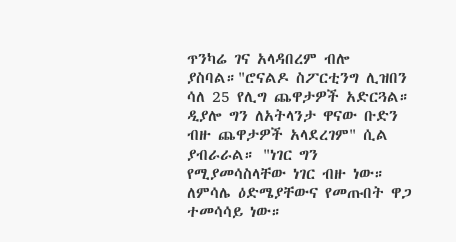ጥንካሬ ገና አላዳበረም ብሎ ያስባል።"ሮናልዶ ስፖርቲንግ ሊዝበን ሳለ 25 የሊግ ጨዋታዎች አድርጓል። ዲያሎ ግን ለአትላንታ ዋናው ቡድን ብዙ ጨዋታዎች አላደረገም" ሲል ያብራራል። "ነገር ግን የሚያመሳስላቸው ነገር ብዙ ነው። ለምሳሌ ዕድሜያቸውና የመጡበት ዋጋ ተመሳሳይ ነው።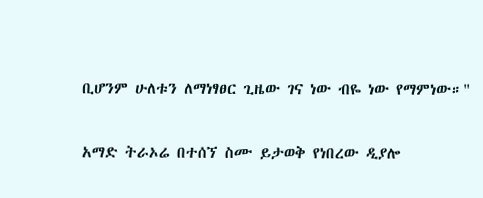ቢሆንም ሁለቱን ለማነፃፀር ጊዜው ገና ነው ብዬ ነው የማምነው።"

አማድ ትራኦሬ በተሰኘ ስሙ ይታወቅ የነበረው ዲያሎ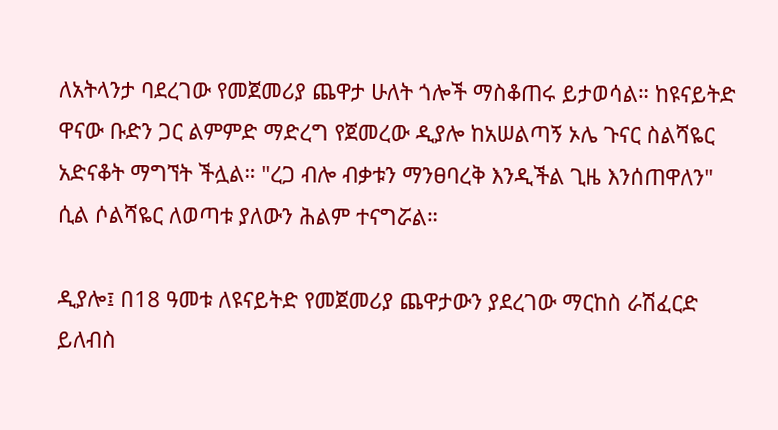ለአትላንታ ባደረገው የመጀመሪያ ጨዋታ ሁለት ጎሎች ማስቆጠሩ ይታወሳል። ከዩናይትድ ዋናው ቡድን ጋር ልምምድ ማድረግ የጀመረው ዲያሎ ከአሠልጣኝ ኦሌ ጉናር ስልሻዬር አድናቆት ማግኘት ችሏል። "ረጋ ብሎ ብቃቱን ማንፀባረቅ እንዲችል ጊዜ እንሰጠዋለን" ሲል ሶልሻዬር ለወጣቱ ያለውን ሕልም ተናግሯል።

ዲያሎ፤ በ18 ዓመቱ ለዩናይትድ የመጀመሪያ ጨዋታውን ያደረገው ማርከስ ራሽፈርድ ይለብስ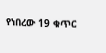የነበረው 19 ቁጥር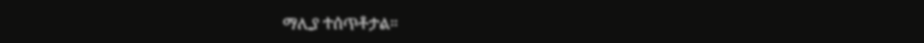ማሊያ ተሰጥቶታል።